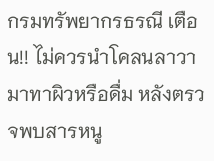กรมทรัพยากรธรณี เตือน!! ไม่ควรนำโคลนลาวา มาทาผิวหรือดื่ม หลังตรวจพบสารหนู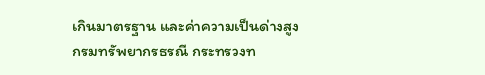เกินมาตรฐาน และค่าความเป็นด่างสูง
กรมทรัพยากรธรณี กระทรวงท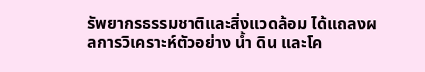รัพยากรธรรมชาติและสิ่งแวดล้อม ได้แถลงผลการวิเคราะห์ตัวอย่าง น้ำ ดิน และโค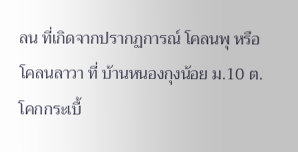ลน ที่เกิดจากปรากฏการณ์ โคลนพุ หรือ โคลนลาวา ที่ บ้านหนองกุงน้อย ม.10 ต.โคกกระเบื้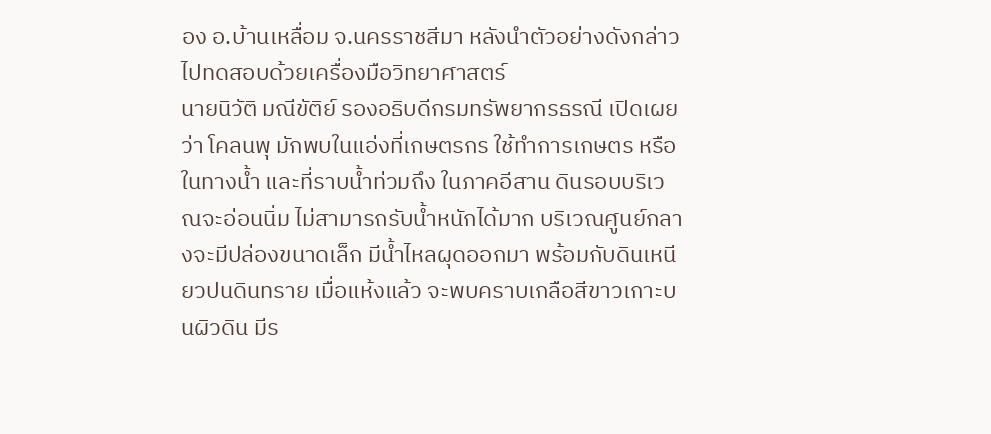อง อ.บ้านเหลื่อม จ.นครราชสีมา หลังนำตัวอย่างดังกล่าวไปทดสอบด้วยเครื่องมือวิทยาศาสตร์
นายนิวัติ มณีขัติย์ รองอธิบดีกรมทรัพยากรธรณี เปิดเผยว่า โคลนพุ มักพบในแอ่งที่เกษตรกร ใช้ทำการเกษตร หรือในทางน้ำ และที่ราบน้ำท่วมถึง ในภาคอีสาน ดินรอบบริเวณจะอ่อนนิ่ม ไม่สามารถรับน้ำหนักได้มาก บริเวณศูนย์กลางจะมีปล่องขนาดเล็ก มีน้ำไหลผุดออกมา พร้อมกับดินเหนียวปนดินทราย เมื่อแห้งแล้ว จะพบคราบเกลือสีขาวเกาะบนผิวดิน มีร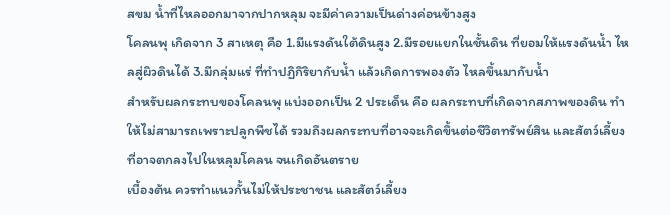สขม น้ำที่ไหลออกมาจากปากหลุม จะมีค่าความเป็นด่างค่อนข้างสูง
โคลนพุ เกิดจาก 3 สาเหตุ คือ 1.มีแรงดันใต้ดินสูง 2.มีรอยแยกในชั้นดิน ที่ยอมให้แรงดันน้ำ ไหลสู่ผิวดินได้ 3.มีกลุ่มแร่ ที่ทำปฏิกิริยากับน้ำ แล้วเกิดการพองตัว ไหลขึ้นมากับน้ำ
สำหรับผลกระทบของโคลนพุ แบ่งออกเป็น 2 ประเด็น คือ ผลกระทบที่เกิดจากสภาพของดิน ทำให้ไม่สามารถเพราะปลูกพืชได้ รวมถึงผลกระทบที่อาจจะเกิดขึ้นต่อชีวิตทรัพย์สิน และสัตว์เลี้ยง ที่อาจตกลงไปในหลุมโคลน จนเกิดอันตราย
เบื้องต้น ควรทำแนวกั้นไม่ให้ประชาชน และสัตว์เลี้ยง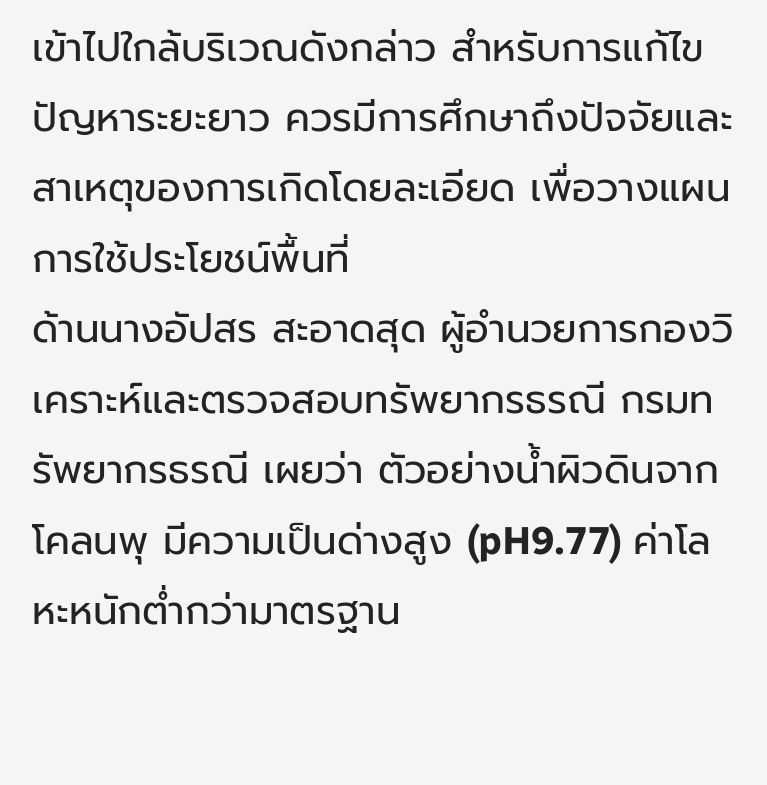เข้าไปใกล้บริเวณดังกล่าว สำหรับการแก้ไขปัญหาระยะยาว ควรมีการศึกษาถึงปัจจัยและสาเหตุของการเกิดโดยละเอียด เพื่อวางแผนการใช้ประโยชน์พื้นที่
ด้านนางอัปสร สะอาดสุด ผู้อำนวยการกองวิเคราะห์และตรวจสอบทรัพยากรธรณี กรมทรัพยากรธรณี เผยว่า ตัวอย่างน้ำผิวดินจากโคลนพุ มีความเป็นด่างสูง (pH9.77) ค่าโลหะหนักต่ำกว่ามาตรฐาน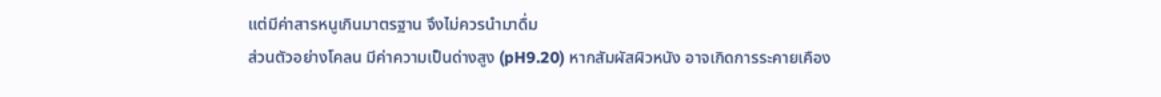แต่มีค่าสารหนูเกินมาตรฐาน จึงไม่ควรนำมาดื่ม
ส่วนตัวอย่างโคลน มีค่าความเป็นด่างสูง (pH9.20) หากสัมผัสผิวหนัง อาจเกิดการระคายเคือง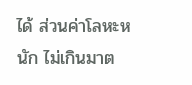ได้ ส่วนค่าโลหะหนัก ไม่เกินมาต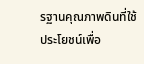รฐานคุณภาพดินที่ใช้ประโยชน์เพื่อ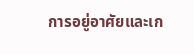การอยู่อาศัยและเก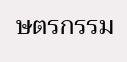ษตรกรรม